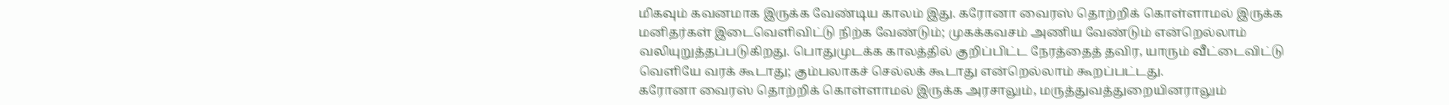மிகவும் கவனமாக இருக்க வேண்டிய காலம் இது. கரோனா வைரஸ் தொற்றிக் கொள்ளாமல் இருக்க மனிதர்கள் இடைவெளிவிட்டு நிற்க வேண்டும்; முகக்கவசம் அணிய வேண்டும் என்றெல்லாம் வலியுறுத்தப்படுகிறது. பொதுமுடக்க காலத்தில் குறிப்பிட்ட நேரத்தைத் தவிர, யாரும் வீட்டைவிட்டு வெளியே வரக் கூடாது; கும்பலாகச் செல்லக் கூடாது என்றெல்லாம் கூறப்பட்டது.
கரோனா வைரஸ் தொற்றிக் கொள்ளாமல் இருக்க அரசாலும், மருத்துவத்துறையினராலும்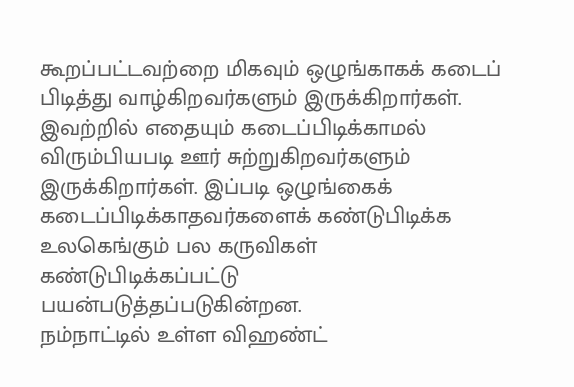கூறப்பட்டவற்றை மிகவும் ஒழுங்காகக் கடைப் பிடித்து வாழ்கிறவர்களும் இருக்கிறார்கள். இவற்றில் எதையும் கடைப்பிடிக்காமல் விரும்பியபடி ஊர் சுற்றுகிறவர்களும் இருக்கிறார்கள். இப்படி ஒழுங்கைக் கடைப்பிடிக்காதவர்களைக் கண்டுபிடிக்க உலகெங்கும் பல கருவிகள் கண்டுபிடிக்கப்பட்டு பயன்படுத்தப்படுகின்றன.
நம்நாட்டில் உள்ள விஹண்ட்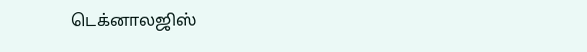டெக்னாலஜிஸ்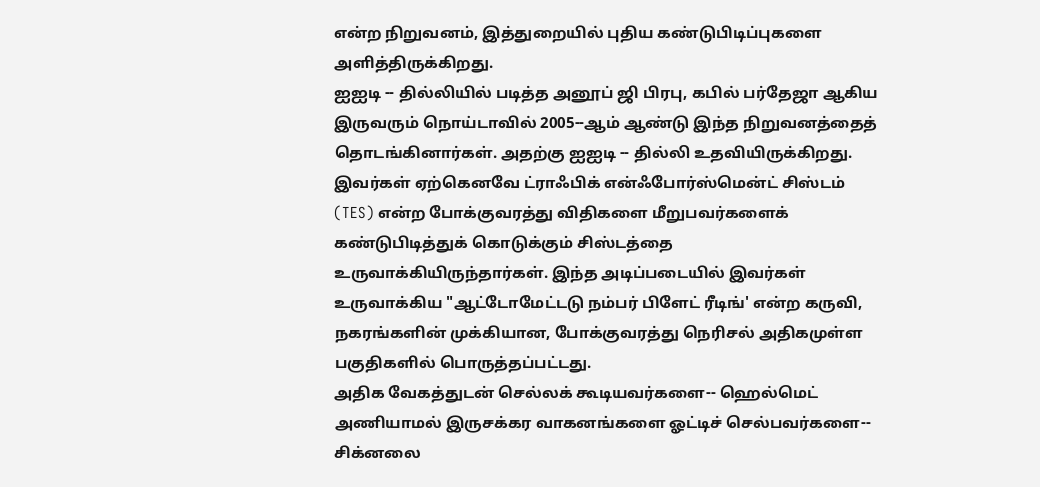என்ற நிறுவனம், இத்துறையில் புதிய கண்டுபிடிப்புகளை அளித்திருக்கிறது.
ஐஐடி -- தில்லியில் படித்த அனூப் ஜி பிரபு, கபில் பர்தேஜா ஆகிய இருவரும் நொய்டாவில் 2005--ஆம் ஆண்டு இந்த நிறுவனத்தைத் தொடங்கினார்கள். அதற்கு ஐஐடி -- தில்லி உதவியிருக்கிறது.
இவர்கள் ஏற்கெனவே ட்ராஃபிக் என்ஃபோர்ஸ்மென்ட் சிஸ்டம் (TES) என்ற போக்குவரத்து விதிகளை மீறுபவர்களைக் கண்டுபிடித்துக் கொடுக்கும் சிஸ்டத்தை உருவாக்கியிருந்தார்கள். இந்த அடிப்படையில் இவர்கள் உருவாக்கிய "ஆட்டோமேட்டடு நம்பர் பிளேட் ரீடிங்' என்ற கருவி, நகரங்களின் முக்கியான, போக்குவரத்து நெரிசல் அதிகமுள்ள பகுதிகளில் பொருத்தப்பட்டது.
அதிக வேகத்துடன் செல்லக் கூடியவர்களை-- ஹெல்மெட் அணியாமல் இருசக்கர வாகனங்களை ஓட்டிச் செல்பவர்களை-- சிக்னலை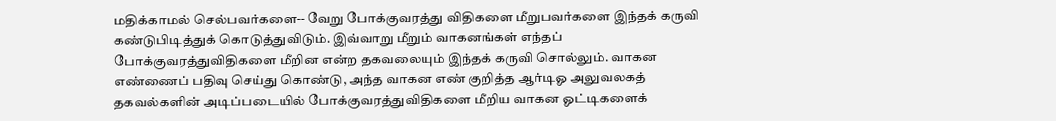மதிக்காமல் செல்பவர்களை-- வேறு போக்குவரத்து விதிகளை மீறுபவர்களை இந்தக் கருவி கண்டுபிடித்துக் கொடுத்துவிடும். இவ்வாறு மீறும் வாகனங்கள் எந்தப் போக்குவரத்துவிதிகளை மீறின என்ற தகவலையும் இந்தக் கருவி சொல்லும். வாகன எண்ணைப் பதிவு செய்து கொண்டு, அந்த வாகன எண் குறித்த ஆர்டிஓ அலுவலகத் தகவல்களின் அடிப்படையில் போக்குவரத்துவிதிகளை மீறிய வாகன ஓட்டிகளைக்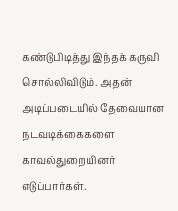கண்டுபிடித்து இந்தக் கருவி சொல்லிவிடும். அதன் அடிப்படையில் தேவையான நடவடிக்கைகளை காவல்துறையினர்
எடுப்பார்கள்.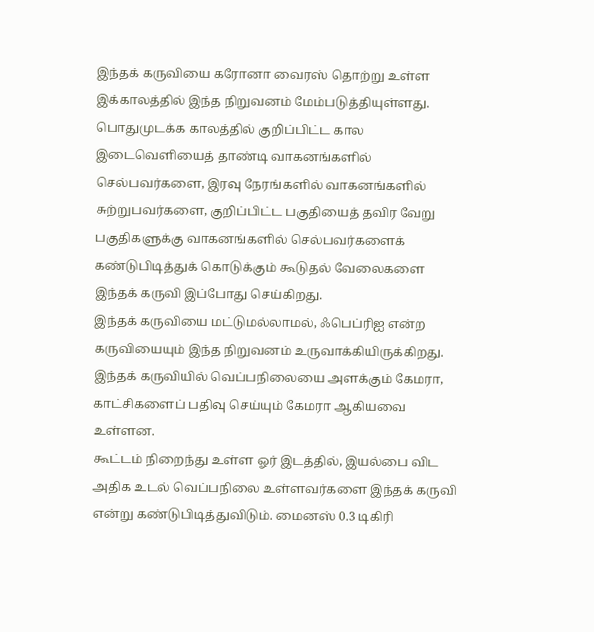இந்தக் கருவியை கரோனா வைரஸ் தொற்று உள்ள இக்காலத்தில் இந்த நிறுவனம் மேம்படுத்தியுள்ளது. பொதுமுடக்க காலத்தில் குறிப்பிட்ட கால இடைவெளியைத் தாண்டி வாகனங்களில் செல்பவர்களை, இரவு நேரங்களில் வாகனங்களில் சுற்றுபவர்களை, குறிப்பிட்ட பகுதியைத் தவிர வேறு பகுதிகளுக்கு வாகனங்களில் செல்பவர்களைக் கண்டுபிடித்துக் கொடுக்கும் கூடுதல் வேலைகளை இந்தக் கருவி இப்போது செய்கிறது.
இந்தக் கருவியை மட்டுமல்லாமல், ஃபெப்ரிஐ என்ற கருவியையும் இந்த நிறுவனம் உருவாக்கியிருக்கிறது. இந்தக் கருவியில் வெப்பநிலையை அளக்கும் கேமரா, காட்சிகளைப் பதிவு செய்யும் கேமரா ஆகியவை உள்ளன.
கூட்டம் நிறைந்து உள்ள ஓர் இடத்தில், இயல்பை விட அதிக உடல் வெப்பநிலை உள்ளவர்களை இந்தக் கருவி என்று கண்டுபிடித்துவிடும். மைனஸ் 0.3 டிகிரி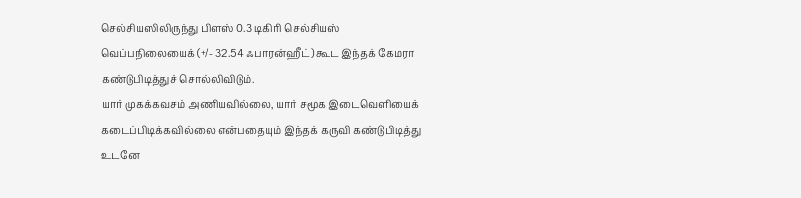செல்சியஸிலிருந்து பிளஸ் 0.3 டிகிரி செல்சியஸ் வெப்பநிலையைக் (+/- 32.54 ஃபாரன்ஹீட்) கூட இந்தக் கேமரா கண்டுபிடித்துச் சொல்லிவிடும்.
யார் முகக்கவசம் அணியவில்லை, யார் சமூக இடைவெளியைக் கடைப்பிடிக்கவில்லை என்பதையும் இந்தக் கருவி கண்டுபிடித்து உடனே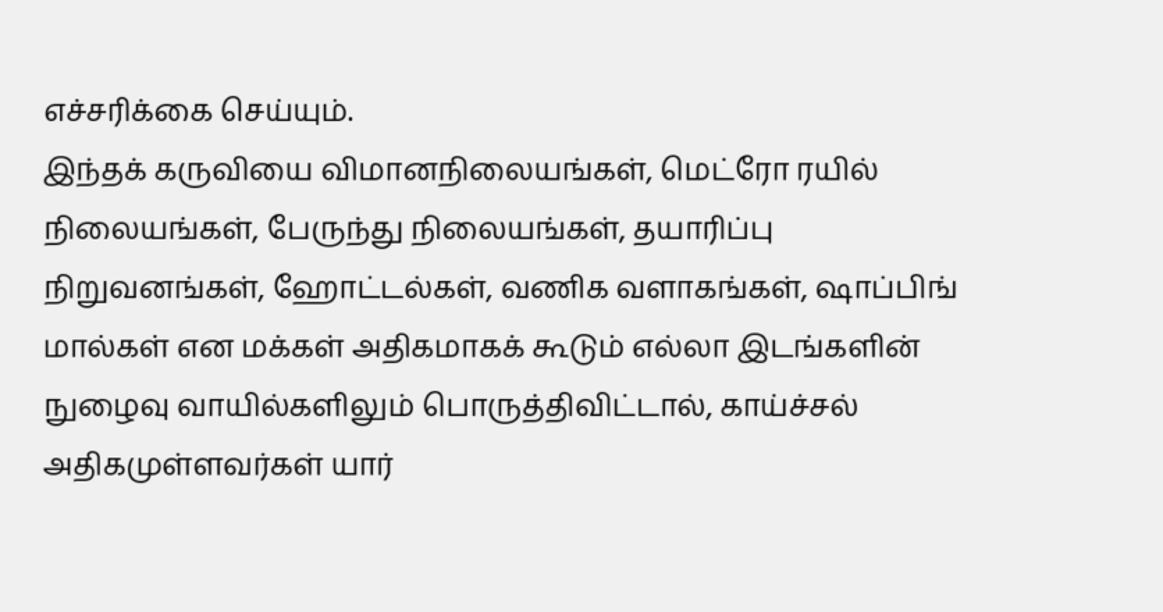எச்சரிக்கை செய்யும்.
இந்தக் கருவியை விமானநிலையங்கள், மெட்ரோ ரயில் நிலையங்கள், பேருந்து நிலையங்கள், தயாரிப்பு நிறுவனங்கள், ஹோட்டல்கள், வணிக வளாகங்கள், ஷாப்பிங் மால்கள் என மக்கள் அதிகமாகக் கூடும் எல்லா இடங்களின் நுழைவு வாயில்களிலும் பொருத்திவிட்டால், காய்ச்சல் அதிகமுள்ளவர்கள் யார்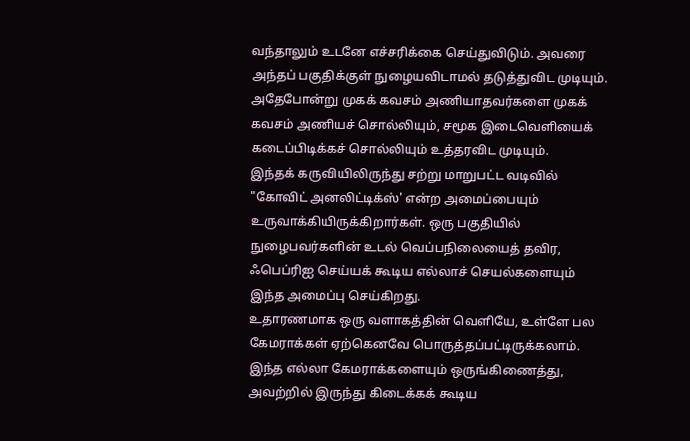வந்தாலும் உடனே எச்சரிக்கை செய்துவிடும். அவரை அந்தப் பகுதிக்குள் நுழையவிடாமல் தடுத்துவிட முடியும். அதேபோன்று முகக் கவசம் அணியாதவர்களை முகக் கவசம் அணியச் சொல்லியும், சமூக இடைவெளியைக் கடைப்பிடிக்கச் சொல்லியும் உத்தரவிட முடியும்.
இந்தக் கருவியிலிருந்து சற்று மாறுபட்ட வடிவில் "கோவிட் அனலிட்டிக்ஸ்' என்ற அமைப்பையும் உருவாக்கியிருக்கிறார்கள். ஒரு பகுதியில் நுழைபவர்களின் உடல் வெப்பநிலையைத் தவிர, ஃபெப்ரிஐ செய்யக் கூடிய எல்லாச் செயல்களையும் இந்த அமைப்பு செய்கிறது.
உதாரணமாக ஒரு வளாகத்தின் வெளியே, உள்ளே பல கேமராக்கள் ஏற்கெனவே பொருத்தப்பட்டிருக்கலாம். இந்த எல்லா கேமராக்களையும் ஒருங்கிணைத்து, அவற்றில் இருந்து கிடைக்கக் கூடிய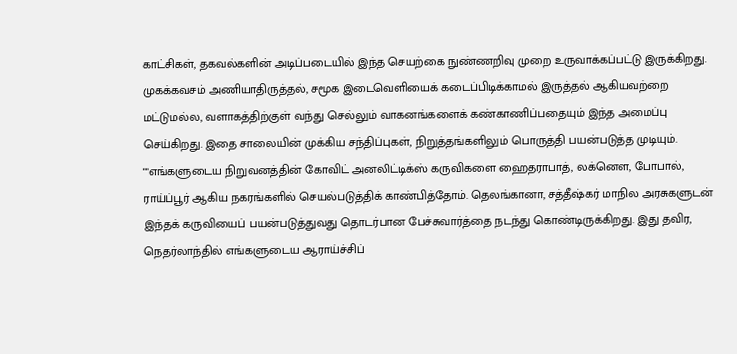காட்சிகள், தகவல்களின் அடிப்படையில் இந்த செயற்கை நுண்ணறிவு முறை உருவாக்கப்பட்டு இருக்கிறது.
முகக்கவசம் அணியாதிருத்தல், சமூக இடைவெளியைக் கடைப்பிடிக்காமல் இருத்தல் ஆகியவற்றை மட்டுமல்ல, வளாகத்திற்குள் வந்து செல்லும் வாகனங்களைக் கண்காணிப்பதையும் இந்த அமைப்பு செய்கிறது. இதை சாலையின் முக்கிய சந்திப்புகள், நிறுத்தங்களிலும் பொருத்தி பயன்படுத்த முடியும்.
""எங்களுடைய நிறுவனத்தின் கோவிட் அனலிட்டிக்ஸ் கருவிகளை ஹைதராபாத், லக்னெள, போபால், ராய்ப்பூர் ஆகிய நகரங்களில் செயல்படுத்திக் காண்பித்தோம். தெலங்கானா, சத்தீஷ்கர் மாநில அரசுகளுடன் இந்தக் கருவியைப் பயன்படுத்துவது தொடர்பான பேச்சுவார்த்தை நடந்து கொண்டிருக்கிறது. இது தவிர, நெதர்லாந்தில் எங்களுடைய ஆராய்ச்சிப்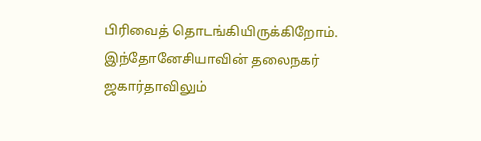பிரிவைத் தொடங்கியிருக்கிறோம். இந்தோனேசியாவின் தலைநகர் ஜகார்தாவிலும்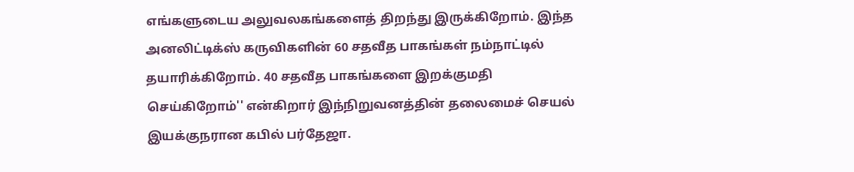எங்களுடைய அலுவலகங்களைத் திறந்து இருக்கிறோம். இந்த அனலிட்டிக்ஸ் கருவிகளின் 60 சதவீத பாகங்கள் நம்நாட்டில் தயாரிக்கிறோம். 40 சதவீத பாகங்களை இறக்குமதி செய்கிறோம்'' என்கிறார் இந்நிறுவனத்தின் தலைமைச் செயல் இயக்குநரான கபில் பர்தேஜா.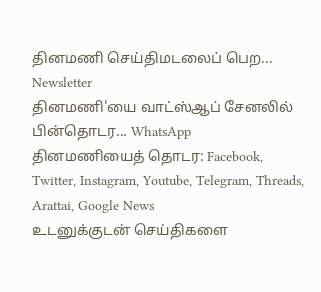தினமணி செய்திமடலைப் பெற... Newsletter
தினமணி'யை வாட்ஸ்ஆப் சேனலில் பின்தொடர... WhatsApp
தினமணியைத் தொடர: Facebook, Twitter, Instagram, Youtube, Telegram, Threads, Arattai, Google News
உடனுக்குடன் செய்திகளை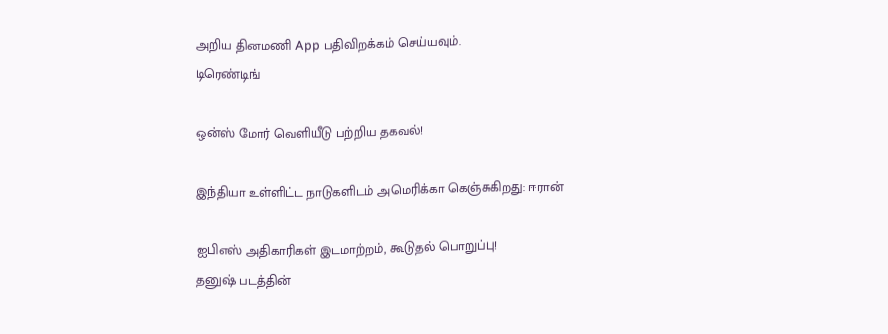அறிய தினமணி App பதிவிறக்கம் செய்யவும்.
டிரெண்டிங்

ஒன்ஸ் மோர் வெளியீடு பற்றிய தகவல்!

இந்தியா உள்ளிட்ட நாடுகளிடம் அமெரிக்கா கெஞ்சுகிறது: ஈரான்

ஐபிஎஸ் அதிகாரிகள் இடமாற்றம், கூடுதல் பொறுப்பு!
தனுஷ் படத்தின்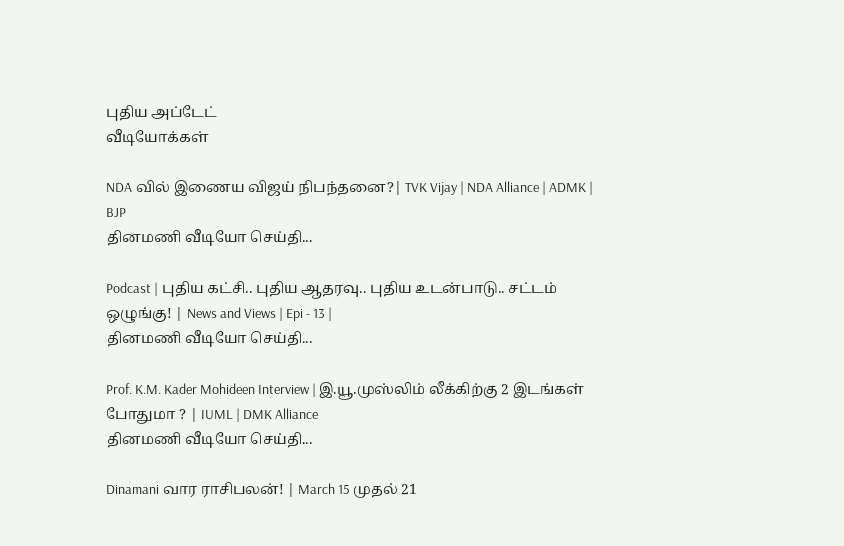புதிய அப்டேட்
வீடியோக்கள்

NDA வில் இணைய விஜய் நிபந்தனை?| TVK Vijay | NDA Alliance | ADMK | BJP
தினமணி வீடியோ செய்தி...

Podcast | புதிய கட்சி.. புதிய ஆதரவு.. புதிய உடன்பாடு.. சட்டம் ஒழுங்கு! | News and Views | Epi - 13 |
தினமணி வீடியோ செய்தி...

Prof. K.M. Kader Mohideen Interview | இ.யூ.முஸ்லிம் லீக்கிற்கு 2 இடங்கள் போதுமா ? | IUML | DMK Alliance
தினமணி வீடியோ செய்தி...

Dinamani வார ராசிபலன்! | March 15 முதல் 21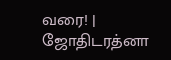வரை! | ஜோதிடரத்னா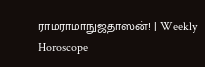ராமராமாநுஜதாஸன்! | Weekly Horoscope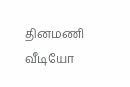தினமணி வீடியோ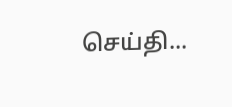செய்தி...